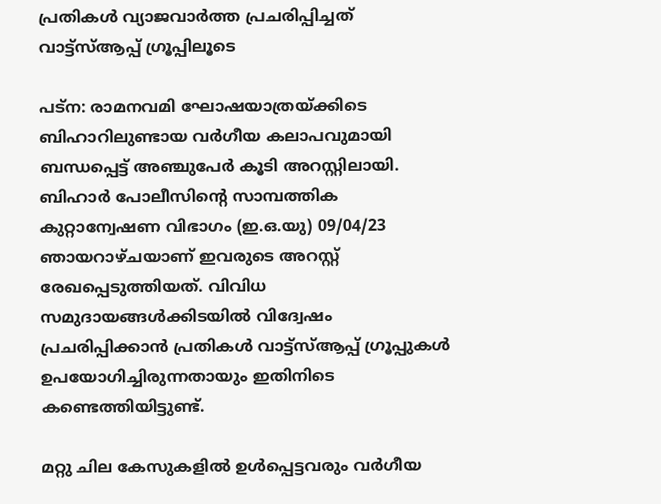പ്രതികള്‍ വ്യാജവാര്‍ത്ത പ്രചരിപ്പിച്ചത് വാട്ട്‌സ്ആപ്പ് ഗ്രൂപ്പിലൂടെ

പട്‌ന: രാമനവമി ഘോഷയാത്രയ്ക്കിടെ ബിഹാറിലുണ്ടായ വര്‍ഗീയ കലാപവുമായി ബന്ധപ്പെട്ട് അഞ്ചുപേര്‍ കൂടി അറസ്റ്റിലായി. ബിഹാര്‍ പോലീസിന്റെ സാമ്പത്തിക കുറ്റാന്വേഷണ വിഭാഗം (ഇ.ഒ.യു) 09/04/23 ഞായറാഴ്ചയാണ് ഇവരുടെ അറസ്റ്റ് രേഖപ്പെടുത്തിയത്. വിവിധ സമുദായങ്ങള്‍ക്കിടയില്‍ വിദ്വേഷം പ്രചരിപ്പിക്കാന്‍ പ്രതികള്‍ വാട്ട്‌സ്ആപ്പ് ഗ്രൂപ്പുകള്‍ ഉപയോഗിച്ചിരുന്നതായും ഇതിനിടെ കണ്ടെത്തിയിട്ടുണ്ട്.

മറ്റു ചില കേസുകളില്‍ ഉള്‍പ്പെട്ടവരും വര്‍ഗീയ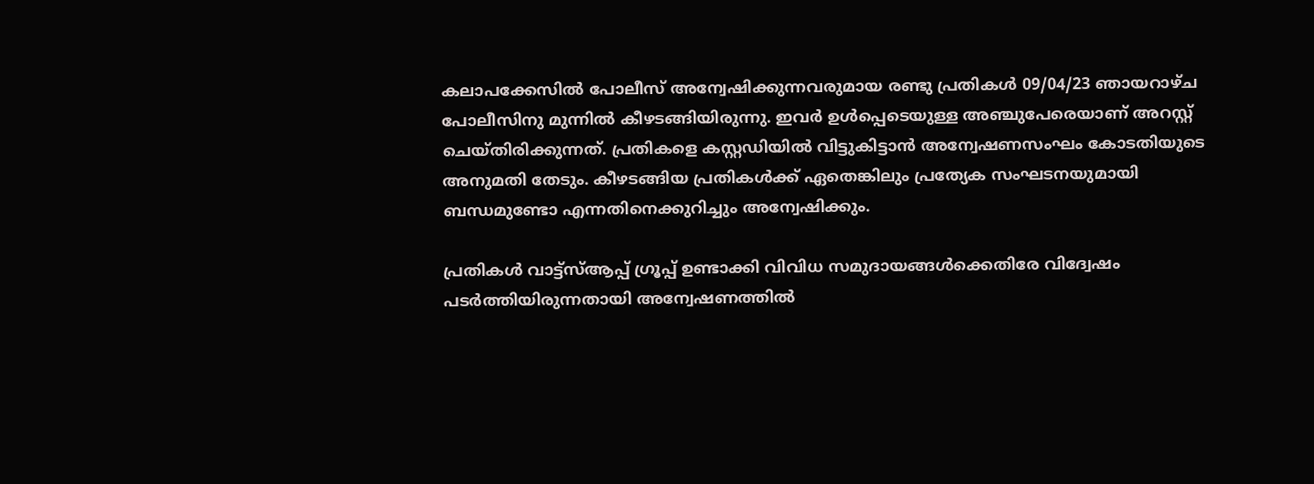കലാപക്കേസില്‍ പോലീസ് അന്വേഷിക്കുന്നവരുമായ രണ്ടു പ്രതികള്‍ 09/04/23 ഞായറാഴ്ച പോലീസിനു മുന്നില്‍ കീഴടങ്ങിയിരുന്നു. ഇവര്‍ ഉള്‍പ്പെടെയുള്ള അഞ്ചുപേരെയാണ് അറസ്റ്റ് ചെയ്തിരിക്കുന്നത്. പ്രതികളെ കസ്റ്റഡിയില്‍ വിട്ടുകിട്ടാന്‍ അന്വേഷണസംഘം കോടതിയുടെ അനുമതി തേടും. കീഴടങ്ങിയ പ്രതികള്‍ക്ക് ഏതെങ്കിലും പ്രത്യേക സംഘടനയുമായി ബന്ധമുണ്ടോ എന്നതിനെക്കുറിച്ചും അന്വേഷിക്കും.

പ്രതികള്‍ വാട്ട്‌സ്ആപ്പ് ഗ്രൂപ്പ് ഉണ്ടാക്കി വിവിധ സമുദായങ്ങള്‍ക്കെതിരേ വിദ്വേഷം പടര്‍ത്തിയിരുന്നതായി അന്വേഷണത്തില്‍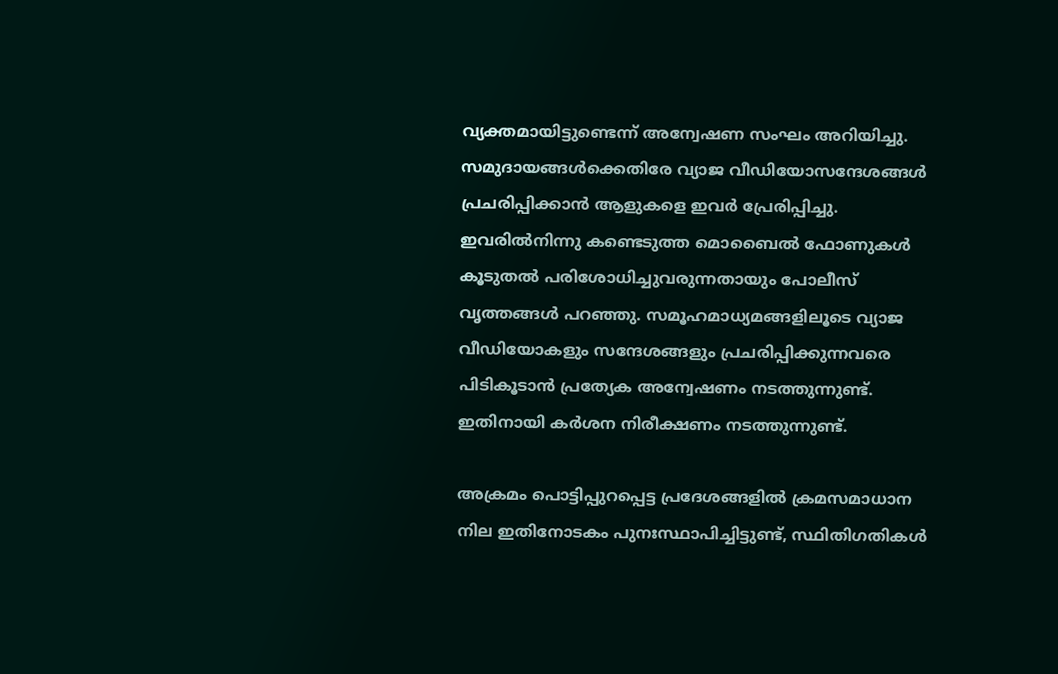വ്യക്തമായിട്ടുണ്ടെന്ന് അന്വേഷണ സംഘം അറിയിച്ചു. സമുദായങ്ങള്‍ക്കെതിരേ വ്യാജ വീഡിയോസന്ദേശങ്ങള്‍ പ്രചരിപ്പിക്കാന്‍ ആളുകളെ ഇവര്‍ പ്രേരിപ്പിച്ചു. ഇവരില്‍നിന്നു കണ്ടെടുത്ത മൊബൈല്‍ ഫോണുകള്‍ കൂടുതല്‍ പരിശോധിച്ചുവരുന്നതായും പോലീസ് വൃത്തങ്ങള്‍ പറഞ്ഞു. സമൂഹമാധ്യമങ്ങളിലൂടെ വ്യാജ വീഡിയോകളും സന്ദേശങ്ങളും പ്രചരിപ്പിക്കുന്നവരെ പിടികൂടാന്‍ പ്രത്യേക അന്വേഷണം നടത്തുന്നുണ്ട്. ഇതിനായി കര്‍ശന നിരീക്ഷണം നടത്തുന്നുണ്ട്.

അക്രമം പൊട്ടിപ്പുറപ്പെട്ട പ്രദേശങ്ങളില്‍ ക്രമസമാധാന നില ഇതിനോടകം പുനഃസ്ഥാപിച്ചിട്ടുണ്ട്, സ്ഥിതിഗതികള്‍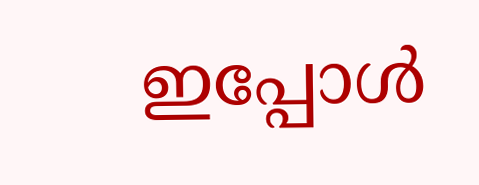ഇപ്പോള്‍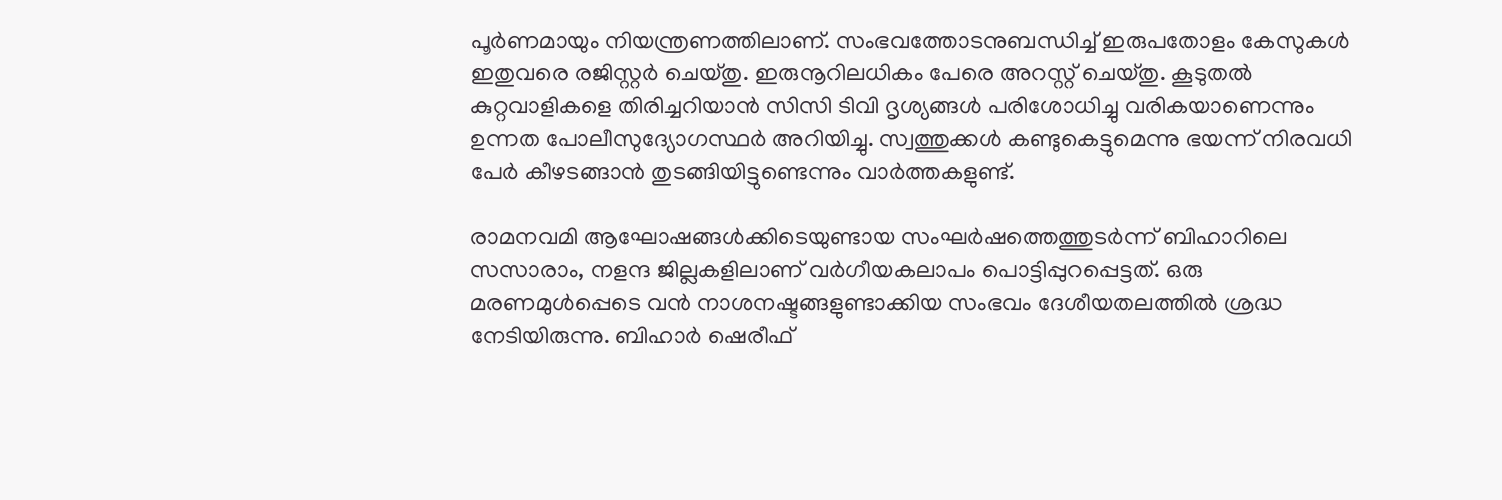പൂര്‍ണമായും നിയന്ത്രണത്തിലാണ്. സംഭവത്തോടനുബന്ധിച്ച് ഇരുപതോളം കേസുകള്‍ ഇതുവരെ രജിസ്റ്റര്‍ ചെയ്തു. ഇരുനൂറിലധികം പേരെ അറസ്റ്റ് ചെയ്തു. കൂടുതല്‍ കുറ്റവാളികളെ തിരിച്ചറിയാന്‍ സിസി ടിവി ദൃശ്യങ്ങള്‍ പരിശോധിച്ചു വരികയാണെന്നും ഉന്നത പോലീസുദ്യോഗസ്ഥര്‍ അറിയിച്ചു. സ്വത്തുക്കള്‍ കണ്ടുകെട്ടുമെന്നു ഭയന്ന് നിരവധി പേര്‍ കീഴടങ്ങാന്‍ തുടങ്ങിയിട്ടുണ്ടെന്നും വാര്‍ത്തകളുണ്ട്.

രാമനവമി ആഘോഷങ്ങള്‍ക്കിടെയുണ്ടായ സംഘര്‍ഷത്തെത്തുടര്‍ന്ന് ബിഹാറിലെ സസാരാം, നളന്ദ ജില്ലകളിലാണ് വര്‍ഗീയകലാപം പൊട്ടിപ്പുറപ്പെട്ടത്. ഒരു മരണമുള്‍പ്പെടെ വന്‍ നാശനഷ്ടങ്ങളുണ്ടാക്കിയ സംഭവം ദേശീയതലത്തില്‍ ശ്രദ്ധ നേടിയിരുന്നു. ബിഹാര്‍ ഷെരീഫ്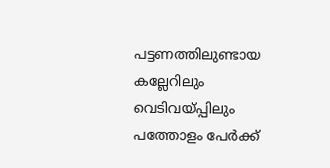പട്ടണത്തിലുണ്ടായ കല്ലേറിലും വെടിവയ്പ്പിലും പത്തോളം പേര്‍ക്ക്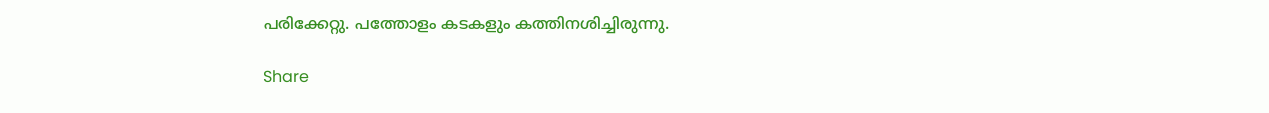പരിക്കേറ്റു. പത്തോളം കടകളും കത്തിനശിച്ചിരുന്നു.

Share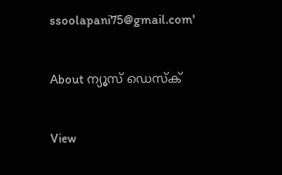ssoolapani75@gmail.com'

About ന്യൂസ് ഡെസ്ക്

View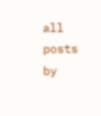all posts by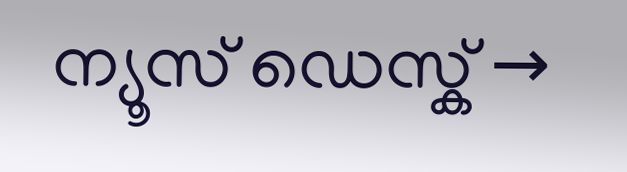ന്യൂസ് ഡെസ്ക് →